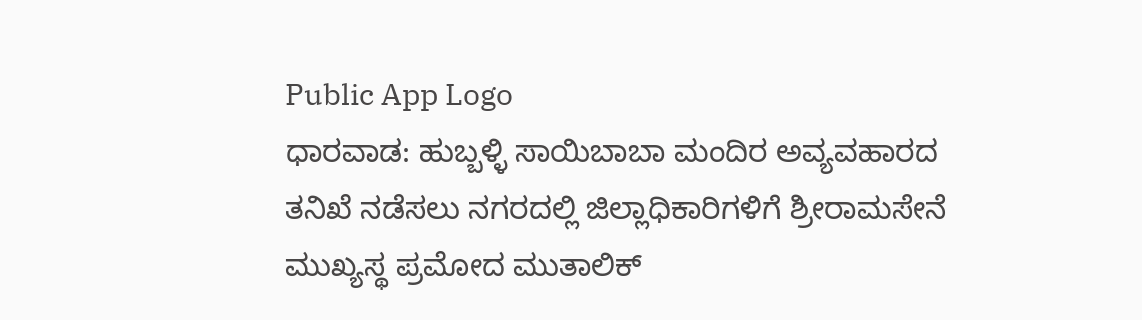Public App Logo
ಧಾರವಾಡ: ಹುಬ್ಬಳ್ಳಿ ಸಾಯಿಬಾಬಾ ಮಂದಿರ ಅವ್ಯವಹಾರದ ತನಿಖೆ ನಡೆಸಲು ನಗರದಲ್ಲಿ ಜಿಲ್ಲಾಧಿಕಾರಿಗಳಿಗೆ ಶ್ರೀರಾಮಸೇನೆ ಮುಖ್ಯಸ್ಥ ಪ್ರಮೋದ ಮುತಾಲಿಕ್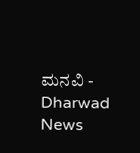ಮನವಿ - Dharwad News